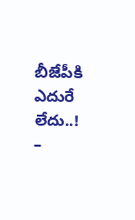బీజేపీకి ఎదురే లేదు..!
–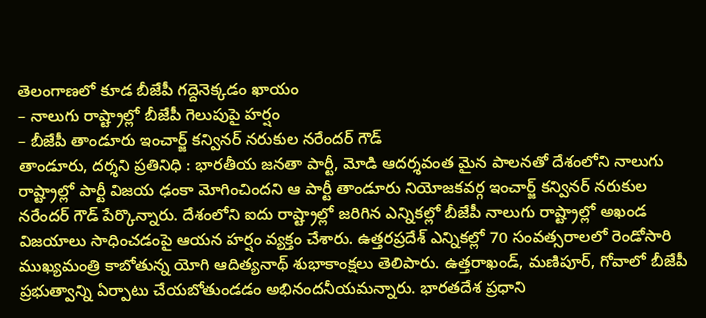తెలంగాణలో కూడ బీజేపీ గద్దెనెక్కడం ఖాయం
– నాలుగు రాష్ట్రాల్లో బీజేపీ గెలుపుపై హర్షం
– బీజేపీ తాండూరు ఇంచార్జ్ కన్వినర్ నరుకుల నరేందర్ గౌడ్
తాండూరు, దర్శని ప్రతినిధి : భారతీయ జనతా పార్టీ, మోడి ఆదర్శవంత మైన పాలనతో దేశంలోని నాలుగు రాష్ట్రాల్లో పార్టీ విజయ ఢంకా మోగించిందని ఆ పార్టీ తాండూరు నియోజకవర్గ ఇంచార్జ్ కన్వినర్ నరుకుల నరేందర్ గౌడ్ పేర్కొన్నారు. దేశంలోని ఐదు రాష్ట్రాల్లో జరిగిన ఎన్నికల్లో బీజేపీ నాలుగు రాష్ట్రాల్లో అఖండ విజయాలు సాధించడంపై ఆయన హర్షం వ్యక్తం చేశారు. ఉత్తరప్రదేశ్ ఎన్నికల్లో 70 సంవత్సరాలలో రెండోసారి ముఖ్యమంత్రి కాబోతున్న యోగి ఆదిత్యనాథ్ శుభాకాంక్షలు తెలిపారు. ఉత్తరాఖండ్, మణిపూర్, గోవాలో బీజేపీ ప్రభుత్వాన్ని ఏర్పాటు చేయబోతుండడం అభినందనీయమన్నారు. భారతదేశ ప్రధాని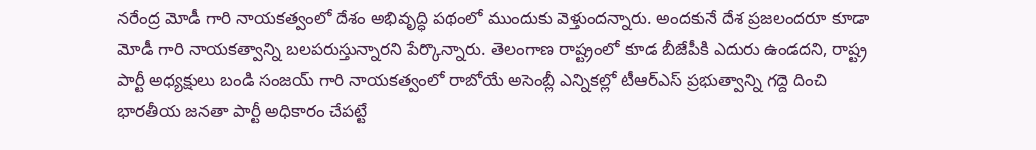నరేంద్ర మోడీ గారి నాయకత్వంలో దేశం అభివృద్ధి పథంలో ముందుకు వెళ్తుందన్నారు. అందకునే దేశ ప్రజలందరూ కూడా మోడీ గారి నాయకత్వాన్ని బలపరుస్తున్నారని పేర్కొన్నారు. తెలంగాణ రాష్ట్రంలో కూడ బీజేపీకి ఎదురు ఉండదని, రాష్ట్ర పార్టీ అధ్యక్షులు బండి సంజయ్ గారి నాయకత్వంలో రాబోయే అసెంబ్లీ ఎన్నికల్లో టీఆర్ఎస్ ప్రభుత్వాన్ని గద్దె దించి భారతీయ జనతా పార్టీ అధికారం చేపట్టే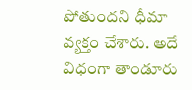పోతుందని ధీమా వ్యక్తం చేశారు. అదే విధంగా తాండూరు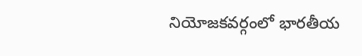నియోజకవర్గంలో భారతీయ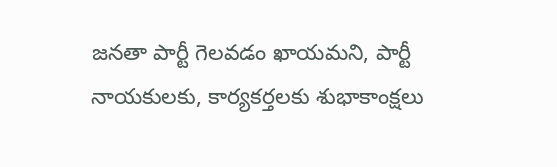జనతా పార్టీ గెలవడం ఖాయమని, పార్టీ నాయకులకు, కార్యకర్తలకు శుభాకాంక్షలు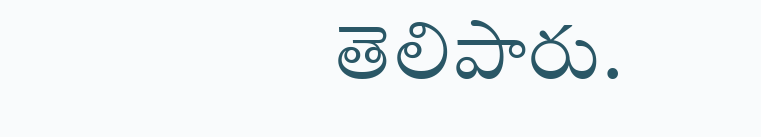తెలిపారు.